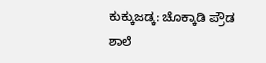ಕುಕ್ಕುಜಡ್ಕ: ಚೊಕ್ಕಾಡಿ ಪ್ರೌಡ ಶಾಲೆ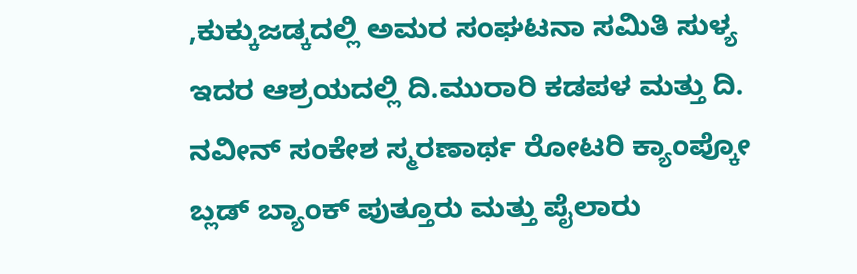,ಕುಕ್ಕುಜಡ್ಕದಲ್ಲಿ ಅಮರ ಸಂಘಟನಾ ಸಮಿತಿ ಸುಳ್ಯ ಇದರ ಆಶ್ರಯದಲ್ಲಿ ದಿ.ಮುರಾರಿ ಕಡಪಳ ಮತ್ತು ದಿ. ನವೀನ್ ಸಂಕೇಶ ಸ್ಮರಣಾರ್ಥ ರೋಟರಿ ಕ್ಯಾಂಪ್ಕೋ ಬ್ಲಡ್ ಬ್ಯಾಂಕ್ ಪುತ್ತೂರು ಮತ್ತು ಪೈಲಾರು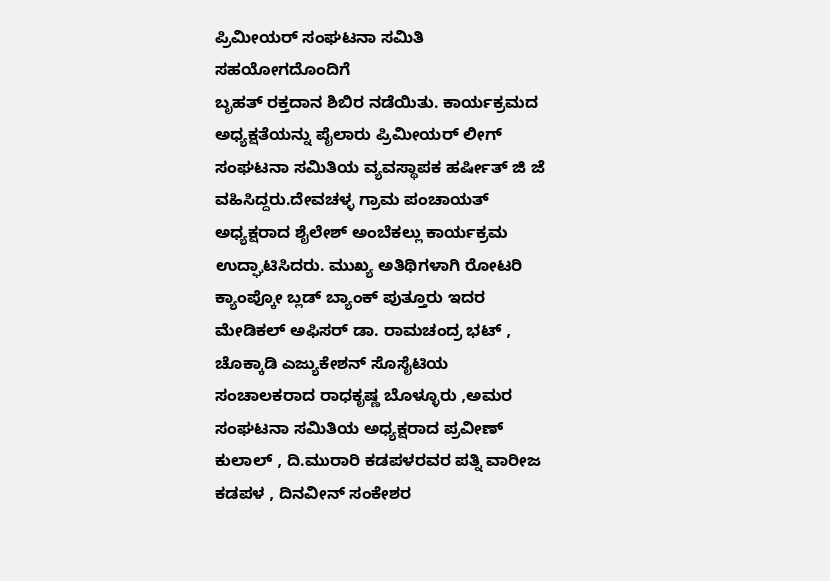ಪ್ರಿಮೀಯರ್ ಸಂಘಟನಾ ಸಮಿತಿ ಸಹಯೋಗದೊಂದಿಗೆ
ಬೃಹತ್ ರಕ್ತದಾನ ಶಿಬಿರ ನಡೆಯಿತು. ಕಾರ್ಯಕ್ರಮದ ಅಧ್ಯಕ್ಷತೆಯನ್ನು ಪೈಲಾರು ಪ್ರಿಮೀಯರ್ ಲೀಗ್ ಸಂಘಟನಾ ಸಮಿತಿಯ ವ್ಯವಸ್ಥಾಪಕ ಹರ್ಷೀತ್ ಜಿ ಜೆ ವಹಿಸಿದ್ದರು.ದೇವಚಳ್ಳ ಗ್ರಾಮ ಪಂಚಾಯತ್ ಅಧ್ಯಕ್ಷರಾದ ಶೈಲೇಶ್ ಅಂಬೆಕಲ್ಲು ಕಾರ್ಯಕ್ರಮ ಉದ್ಘಾಟಿಸಿದರು. ಮುಖ್ಯ ಅತಿಥಿಗಳಾಗಿ ರೋಟರಿ ಕ್ಯಾಂಪ್ಕೋ ಬ್ಲಡ್ ಬ್ಯಾಂಕ್ ಪುತ್ತೂರು ಇದರ ಮೇಡಿಕಲ್ ಅಫಿಸರ್ ಡಾ. ರಾಮಚಂದ್ರ ಭಟ್ , ಚೊಕ್ಕಾಡಿ ಎಜ್ಯುಕೇಶನ್ ಸೊಸೈಟಿಯ ಸಂಚಾಲಕರಾದ ರಾಧಕೃಷ್ಣ ಬೊಳ್ಳೂರು ,ಅಮರ ಸಂಘಟನಾ ಸಮಿತಿಯ ಅಧ್ಯಕ್ಷರಾದ ಪ್ರವೀಣ್ ಕುಲಾಲ್ , ದಿ.ಮುರಾರಿ ಕಡಪಳರವರ ಪತ್ನಿ ವಾರೀಜ ಕಡಪಳ , ದಿನವೀನ್ ಸಂಕೇಶರ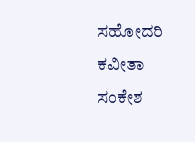ಸಹೋದರಿ ಕವೀತಾ ಸಂಕೇಶ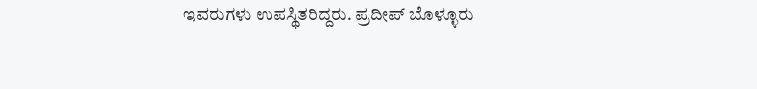ಇವರುಗಳು ಉಪಸ್ಥಿತರಿದ್ದರು. ಪ್ರದೀಪ್ ಬೊಳ್ಳೂರು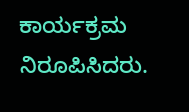ಕಾರ್ಯಕ್ರಮ ನಿರೂಪಿಸಿದರು.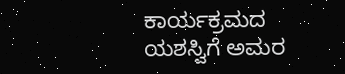ಕಾರ್ಯಕ್ರಮದ ಯಶಸ್ವಿಗೆ ಅಮರ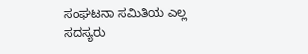ಸಂಘಟನಾ ಸಮಿತಿಯ ಎಲ್ಲ ಸದಸ್ಯರು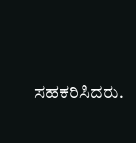ಸಹಕರಿಸಿದರು.